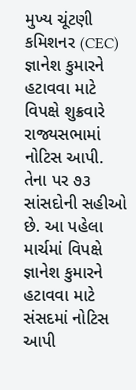મુખ્ય ચૂંટણી કમિશનર (CEC) જ્ઞાનેશ કુમારને હટાવવા માટે વિપક્ષે શુક્રવારે રાજ્યસભામાં નોટિસ આપી. તેના પર ૭૩ સાંસદોની સહીઓ છે. આ પહેલા માર્ચમાં વિપક્ષે જ્ઞાનેશ કુમારને હટાવવા માટે સંસદમાં નોટિસ આપી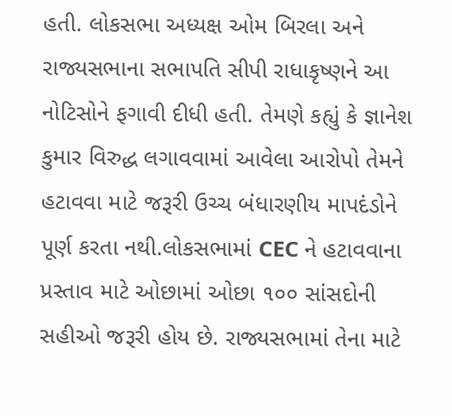હતી. લોકસભા અધ્યક્ષ ઓમ બિરલા અને રાજ્યસભાના સભાપતિ સીપી રાધાકૃષ્ણને આ નોટિસોને ફગાવી દીધી હતી. તેમણે કહ્યું કે જ્ઞાનેશ કુમાર વિરુદ્ધ લગાવવામાં આવેલા આરોપો તેમને હટાવવા માટે જરૂરી ઉચ્ચ બંધારણીય માપદંડોને પૂર્ણ કરતા નથી.લોકસભામાં CEC ને હટાવવાના પ્રસ્તાવ માટે ઓછામાં ઓછા ૧૦૦ સાંસદોની સહીઓ જરૂરી હોય છે. રાજ્યસભામાં તેના માટે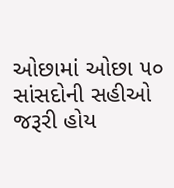ઓછામાં ઓછા ૫૦ સાંસદોની સહીઓ જરૂરી હોય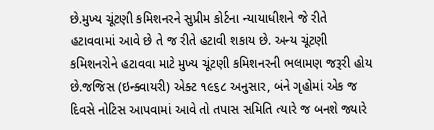છે.મુખ્ય ચૂંટણી કમિશનરને સુપ્રીમ કોર્ટના ન્યાયાધીશને જે રીતે હટાવવામાં આવે છે તે જ રીતે હટાવી શકાય છે. અન્ય ચૂંટણી કમિશનરોને હટાવવા માટે મુખ્ય ચૂંટણી કમિશનરની ભલામણ જરૂરી હોય છે.જજિસ (ઇન્ક્વાયરી) એક્ટ ૧૯૬૮ અનુસાર, બંને ગૃહોમાં એક જ દિવસે નોટિસ આપવામાં આવે તો તપાસ સમિતિ ત્યારે જ બનશે જ્યારે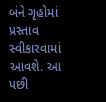બંને ગૃહોમાં પ્રસ્તાવ સ્વીકારવામાં આવશે. આ પછી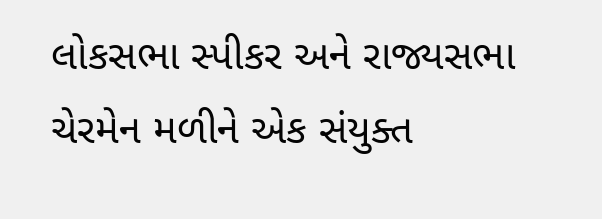લોકસભા સ્પીકર અને રાજ્યસભા ચેરમેન મળીને એક સંયુક્ત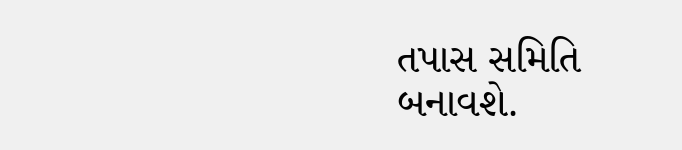તપાસ સમિતિ બનાવશે.